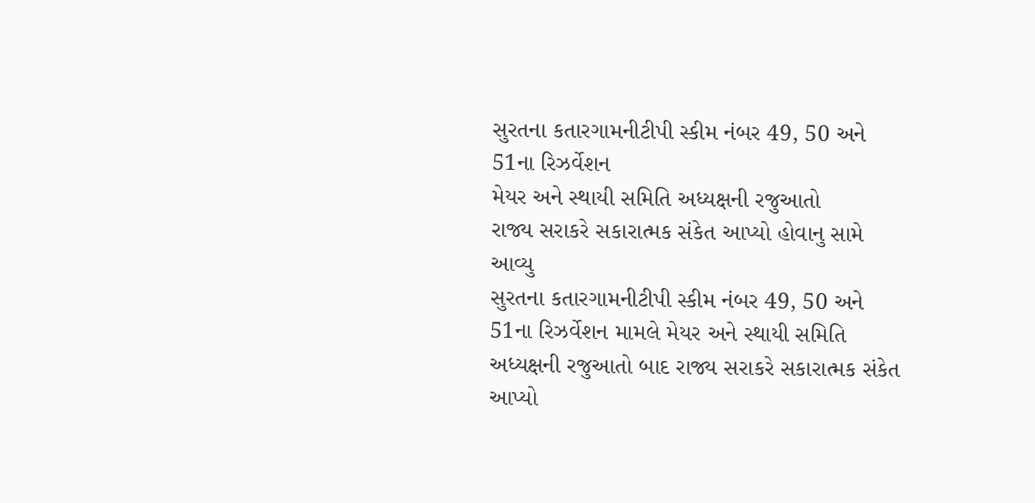સુરતના કતારગામનીટીપી સ્કીમ નંબર 49, 50 અને 51ના રિઝર્વેશન
મેયર અને સ્થાયી સમિતિ અધ્યક્ષની રજુઆતો
રાજ્ય સરાકરે સકારાત્મક સંકેત આપ્યો હોવાનુ સામે આવ્યુ
સુરતના કતારગામનીટીપી સ્કીમ નંબર 49, 50 અને 51ના રિઝર્વેશન મામલે મેયર અને સ્થાયી સમિતિ અધ્યક્ષની રજુઆતો બાદ રાજ્ય સરાકરે સકારાત્મક સંકેત આપ્યો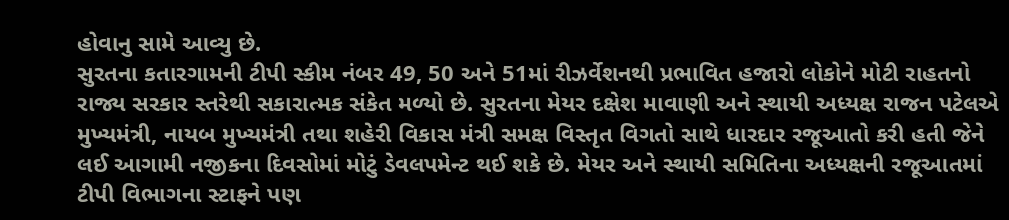હોવાનુ સામે આવ્યુ છે.
સુરતના કતારગામની ટીપી સ્કીમ નંબર 49, 50 અને 51માં રીઝર્વેશનથી પ્રભાવિત હજારો લોકોને મોટી રાહતનો રાજ્ય સરકાર સ્તરેથી સકારાત્મક સંકેત મળ્યો છે. સુરતના મેયર દક્ષેશ માવાણી અને સ્થાયી અધ્યક્ષ રાજન પટેલએ મુખ્યમંત્રી, નાયબ મુખ્યમંત્રી તથા શહેરી વિકાસ મંત્રી સમક્ષ વિસ્તૃત વિગતો સાથે ધારદાર રજૂઆતો કરી હતી જેને લઈ આગામી નજીકના દિવસોમાં મોટું ડેવલપમેન્ટ થઈ શકે છે. મેયર અને સ્થાયી સમિતિના અધ્યક્ષની રજૂઆતમાં ટીપી વિભાગના સ્ટાફને પણ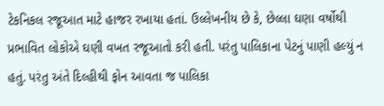ટેકનિકલ રજૂઆત માટે હાજર રખાયા હતાં. ઉલ્લેખનીય છે કે, છેલ્લા ઘણા વર્ષોથી પ્રભાવિત લોકોએ ઘણી વખત રજૂઆતો કરી હતી. પરંતુ પાલિકાના પેટનું પાણી હલ્યું ન હતું. પરંતુ અંતે દિલ્હીથી ફોન આવતા જ પાલિકા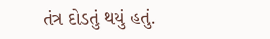તંત્ર દોડતું થયું હતું.